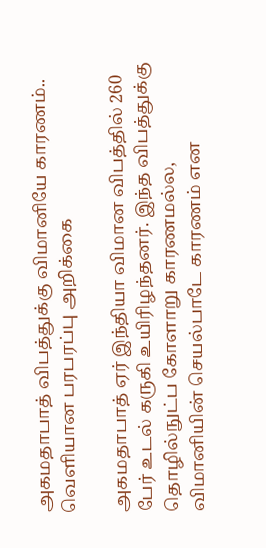அகமதாபாத் விபத்துக்கு விமானியே காரணம்.. வெளியான பரபரப்பு அறிக்கை

அகமதாபாத் ஏர் இந்தியா விமான விபத்தில் 260 பேர் உடல் கருகி உயிரிழந்தனர். இந்த விபத்துக்கு தொழில்நுட்ப கோளாறு காரணமல்ல, விமானியின் செயல்பாடே காரணம் என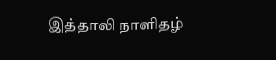இத்தாலி நாளிதழ்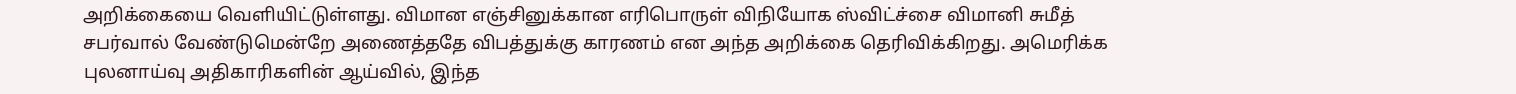அறிக்கையை வெளியிட்டுள்ளது. விமான எஞ்சினுக்கான எரிபொருள் விநியோக ஸ்விட்ச்சை விமானி சுமீத் சபர்வால் வேண்டுமென்றே அணைத்ததே விபத்துக்கு காரணம் என அந்த அறிக்கை தெரிவிக்கிறது. அமெரிக்க புலனாய்வு அதிகாரிகளின் ஆய்வில், இந்த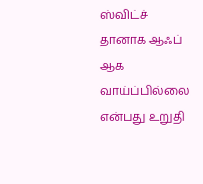ஸ்விட்ச் தானாக ஆஃப் ஆக வாய்ப்பில்லை என்பது உறுதி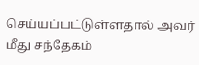செய்யப்பட்டுள்ளதால் அவர் மீது சந்தேகம்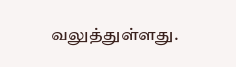வலுத்துள்ளது.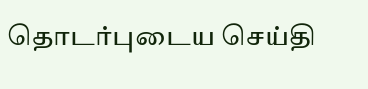தொடர்புடைய செய்தி